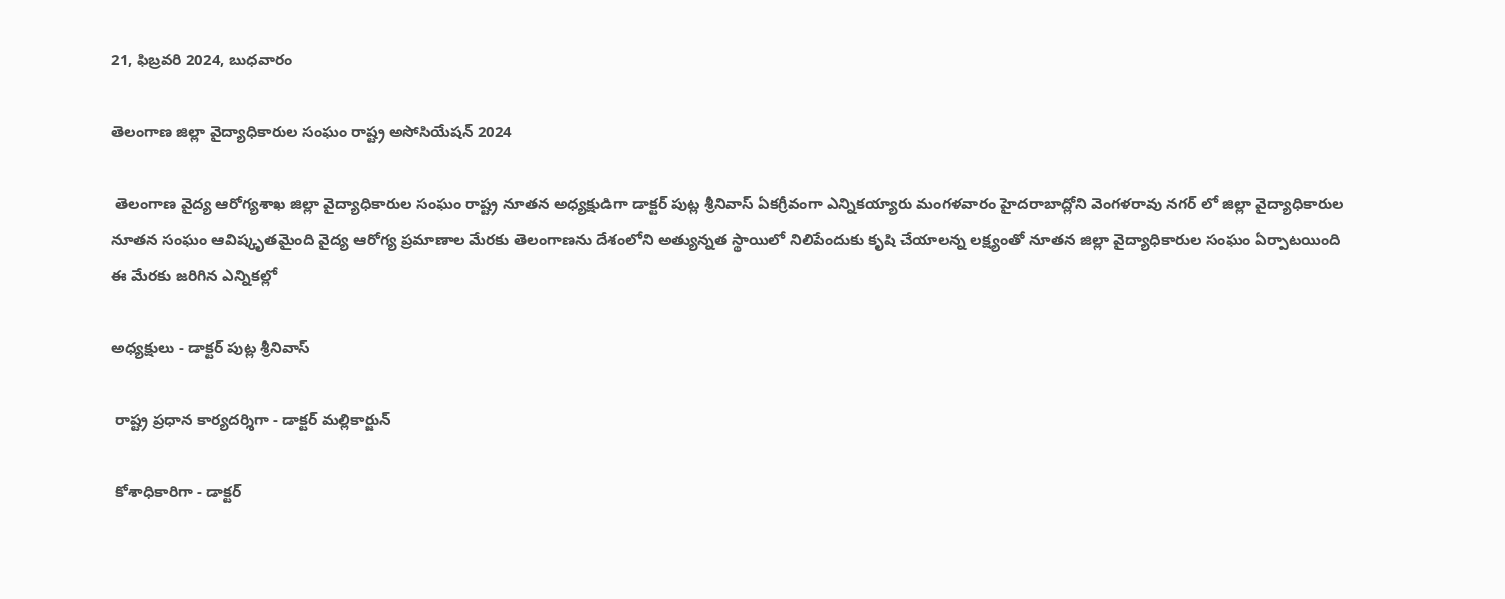21, ఫిబ్రవరి 2024, బుధవారం

తెలంగాణ జిల్లా వైద్యాధికారుల సంఘం రాష్ట్ర అసోసియేషన్ 2024

 తెలంగాణ వైద్య ఆరోగ్యశాఖ జిల్లా వైద్యాధికారుల సంఘం రాష్ట్ర నూతన అధ్యక్షుడిగా డాక్టర్ పుట్ల శ్రీనివాస్ ఏకగ్రీవంగా ఎన్నికయ్యారు మంగళవారం హైదరాబాద్లోని వెంగళరావు నగర్ లో జిల్లా వైద్యాధికారుల నూతన సంఘం ఆవిష్కృతమైంది వైద్య ఆరోగ్య ప్రమాణాల మేరకు తెలంగాణను దేశంలోని అత్యున్నత స్థాయిలో నిలిపేందుకు కృషి చేయాలన్న లక్ష్యంతో నూతన జిల్లా వైద్యాధికారుల సంఘం ఏర్పాటయింది ఈ మేరకు జరిగిన ఎన్నికల్లో

అధ్యక్షులు - డాక్టర్ పుట్ల శ్రీనివాస్

 రాష్ట్ర ప్రధాన కార్యదర్శిగా - డాక్టర్ మల్లికార్జున్

 కోశాధికారిగా - డాక్టర్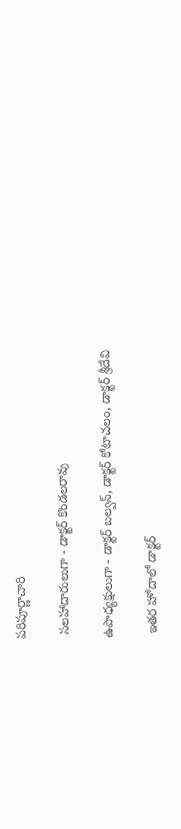పరిపూర్ణాచారి

 సలహాదారులుగా - డాక్టర్ కొండలరావు

ఉపాధ్యక్షులుగా - డాక్టర్ బల్వన్, డాక్టర్ కోటాచలం, డాక్టర్ శ్రీదేవి

 ఇతర హోదాలో డాక్టర్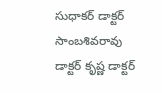సుధాకర్ డాక్టర్ సాంబశివరావు డాక్టర్ కృష్ణ డాక్టర్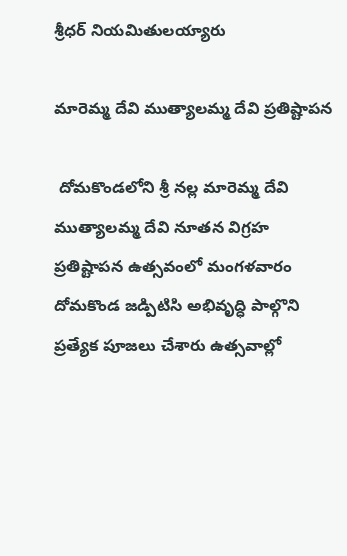శ్రీధర్ నియమితులయ్యారు

మారెమ్మ దేవి ముత్యాలమ్మ దేవి ప్రతిష్టాపన

 దోమకొండలోని శ్రీ నల్ల మారెమ్మ దేవి ముత్యాలమ్మ దేవి నూతన విగ్రహ ప్రతిష్టాపన ఉత్సవంలో మంగళవారం దోమకొండ జడ్పిటిసి అభివృద్ధి పాల్గొని ప్రత్యేక పూజలు చేశారు ఉత్సవాల్లో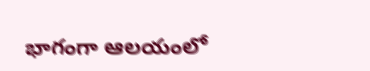భాగంగా ఆలయంలో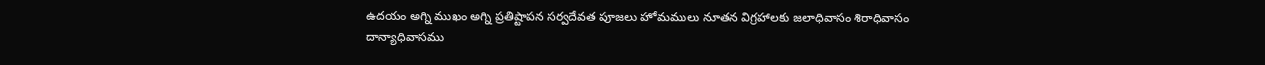ఉదయం అగ్ని ముఖం అగ్ని ప్రతిష్టాపన సర్వదేవత పూజలు హోమములు నూతన విగ్రహాలకు జలాధివాసం శిరాధివాసం దాన్యాధివాసము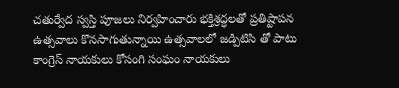చతుర్వేద స్వస్తి పూజలు నిర్వహించారు భక్తిశ్రద్ధలతో ప్రతిష్టాపన ఉత్సవాలు కొనసాగుతున్నాయి ఉత్సవాలలో జడ్పిటిసి తో పాటు కాంగ్రెస్ నాయకులు కోసంగి సంఘం నాయకులు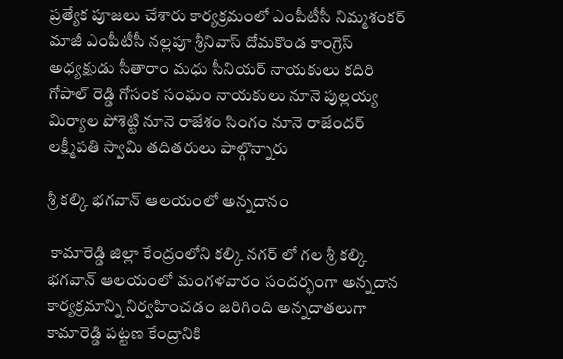ప్రత్యేక పూజలు చేశారు కార్యక్రమంలో ఎంపీటీసీ నిమ్మశంకర్ మాజీ ఎంపీటీసీ నల్లపూ శ్రీనివాస్ దోమకొండ కాంగ్రెస్ అధ్యక్షుడు సీతారాం మధు సీనియర్ నాయకులు కదిరి గోపాల్ రెడ్డి గోసంక సంఘం నాయకులు నూనె పుల్లయ్య మిర్యాల పోశెట్టి నూనె రాజేశం సింగం నూనె రాజేందర్ లక్ష్మీపతి స్వామి తదితరులు పాల్గొన్నారు

శ్రీ కల్కి భగవాన్ ఆలయంలో అన్నదానం

 కామారెడ్డి జిల్లా కేంద్రంలోని కల్కి నగర్ లో గల శ్రీ కల్కి భగవాన్ ఆలయంలో మంగళవారం సందర్భంగా అన్నదాన కార్యక్రమాన్ని నిర్వహించడం జరిగింది అన్నదాతలుగా కామారెడ్డి పట్టణ కేంద్రానికి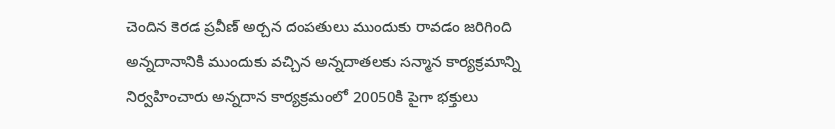చెందిన కెరడ ప్రవీణ్ అర్చన దంపతులు ముందుకు రావడం జరిగింది అన్నదానానికి ముందుకు వచ్చిన అన్నదాతలకు సన్మాన కార్యక్రమాన్ని నిర్వహించారు అన్నదాన కార్యక్రమంలో 20050కి పైగా భక్తులు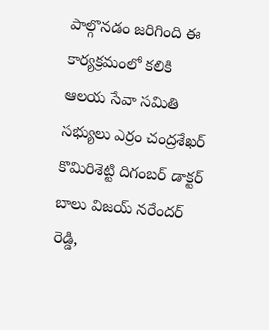పాల్గొనడం జరిగింది ఈ కార్యక్రమంలో కలికి ఆలయ సేవా సమితి సభ్యులు ఎర్రం చంద్రశేఖర్ కొమిరిశెట్టి దిగంబర్ డాక్టర్ బాలు విజయ్ నరేందర్ రెడ్డి,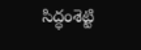సిద్ధంశెట్టి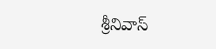శ్రీనివాస్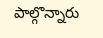పాల్గొన్నారు